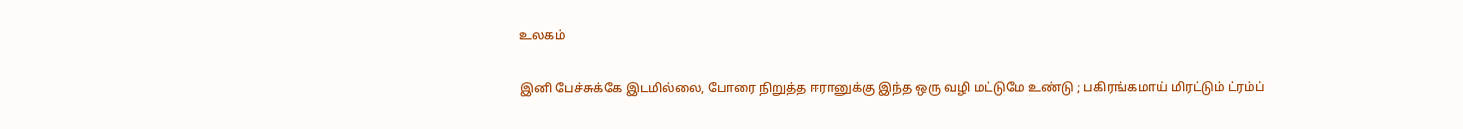உலகம்

இனி பேச்சுக்கே இடமில்லை, போரை நிறுத்த ஈரானுக்கு இந்த ஒரு வழி மட்டுமே உண்டு ; பகிரங்கமாய் மிரட்டும் ட்ரம்ப்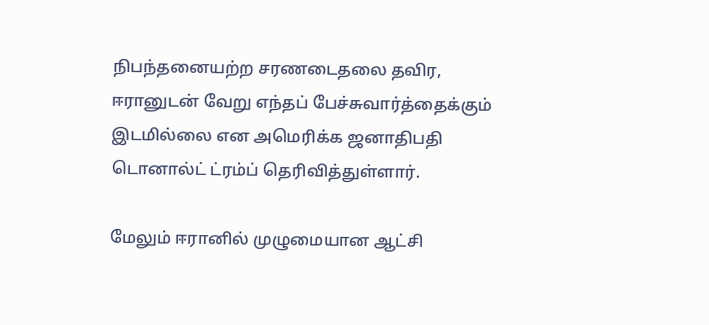நிபந்தனையற்ற சரணடைதலை தவிர, ஈரானுடன் வேறு எந்தப் பேச்சுவார்த்தைக்கும் இடமில்லை என அமெரிக்க ஜனாதிபதி டொனால்ட் ட்ரம்ப் தெரிவித்துள்ளார்.

மேலும் ஈரானில் முழுமையான ஆட்சி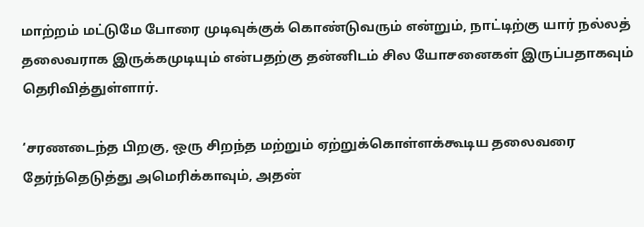மாற்றம் மட்டுமே போரை முடிவுக்குக் கொண்டுவரும் என்றும், நாட்டிற்கு யார் நல்லத் தலைவராக இருக்கமுடியும் என்பதற்கு தன்னிடம் சில யோசனைகள் இருப்பதாகவும் தெரிவித்துள்ளார்.

‘சரணடைந்த பிறகு, ஒரு சிறந்த மற்றும் ஏற்றுக்கொள்ளக்கூடிய தலைவரை தேர்ந்தெடுத்து அமெரிக்காவும், அதன்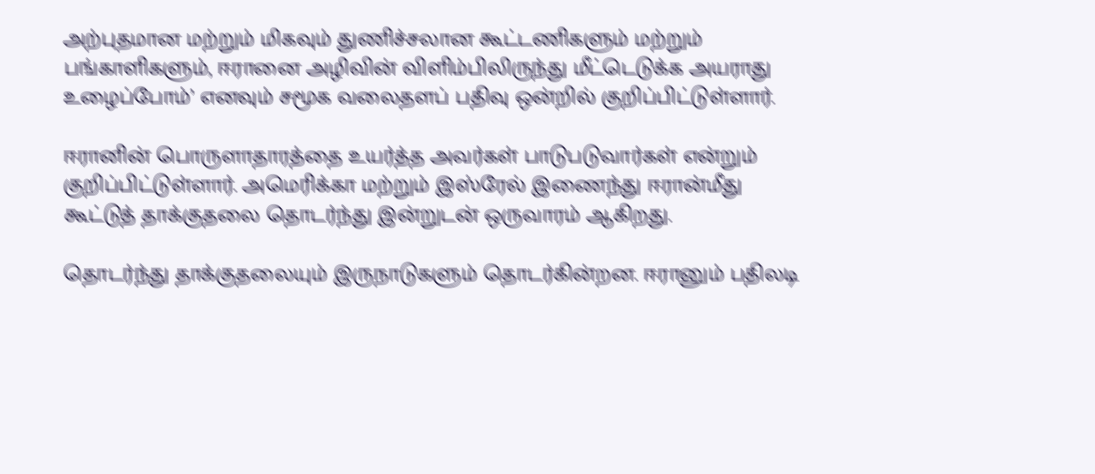அற்புதமான மற்றும் மிகவும் துணிச்சலான கூட்டணிகளும் மற்றும் பங்காளிகளும், ஈரானை அழிவின் விளிம்பிலிருந்து மீட்டெடுக்க அயராது உழைப்போம்’ எனவும் சமூக வலைதளப் பதிவு ஒன்றில் குறிப்பிட்டுள்ளார்.

ஈரானின் பொருளாதாரத்தை உயர்த்த அவர்கள் பாடுபடுவார்கள் என்றும் குறிப்பிட்டுள்ளார். அமெரிக்கா மற்றும் இஸ்ரேல் இணைந்து ஈரான்மீது கூட்டுத் தாக்குதலை தொடர்ந்து இன்றுடன் ஒருவாரம் ஆகிறது.

தொடர்ந்து தாக்குதலையும் இருநாடுகளும் தொடர்கின்றன. ஈரானும் பதிலடி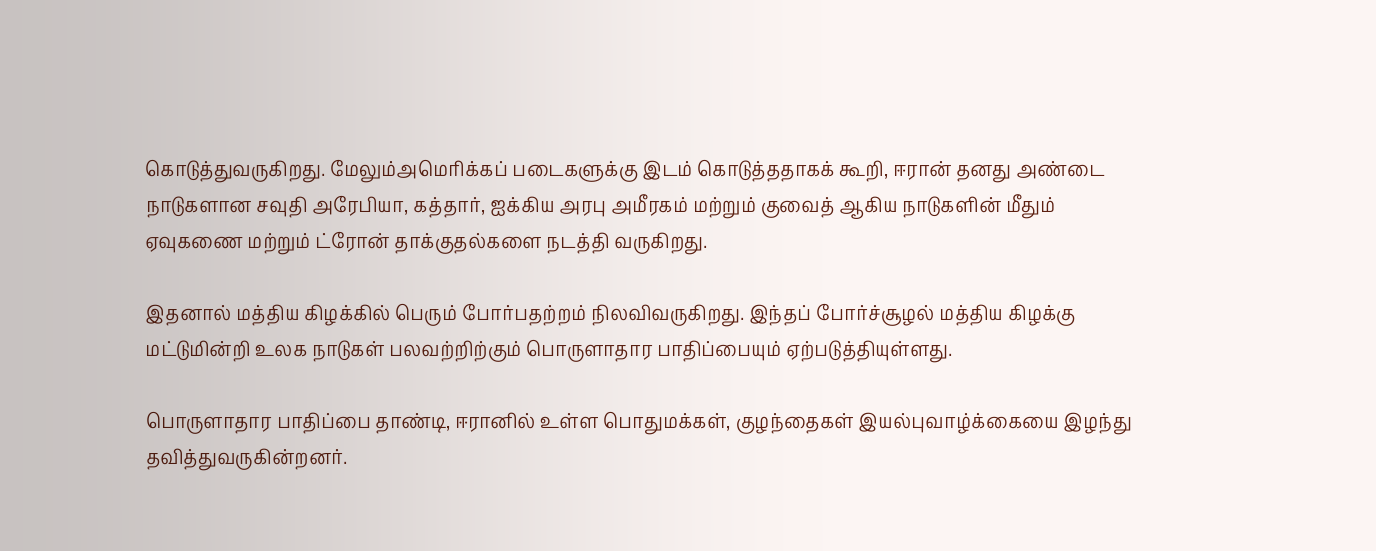கொடுத்துவருகிறது. மேலும்அமெரிக்கப் படைகளுக்கு இடம் கொடுத்ததாகக் கூறி, ஈரான் தனது அண்டை நாடுகளான சவுதி அரேபியா, கத்தார், ஐக்கிய அரபு அமீரகம் மற்றும் குவைத் ஆகிய நாடுகளின் மீதும் ஏவுகணை மற்றும் ட்ரோன் தாக்குதல்களை நடத்தி வருகிறது.

இதனால் மத்திய கிழக்கில் பெரும் போர்பதற்றம் நிலவிவருகிறது. இந்தப் போர்ச்சூழல் மத்திய கிழக்கு மட்டுமின்றி உலக நாடுகள் பலவற்றிற்கும் பொருளாதார பாதிப்பையும் ஏற்படுத்தியுள்ளது.

பொருளாதார பாதிப்பை தாண்டி, ஈரானில் உள்ள பொதுமக்கள், குழந்தைகள் இயல்புவாழ்க்கையை இழந்து தவித்துவருகின்றனர்.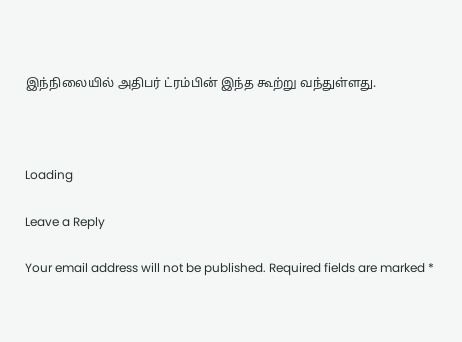இந்நிலையில் அதிபர் ட்ரம்பின் இந்த கூற்று வந்துள்ளது.



Loading

Leave a Reply

Your email address will not be published. Required fields are marked *